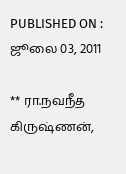PUBLISHED ON : ஜூலை 03, 2011

** ரா.நவநீத கிருஷ்ணன்,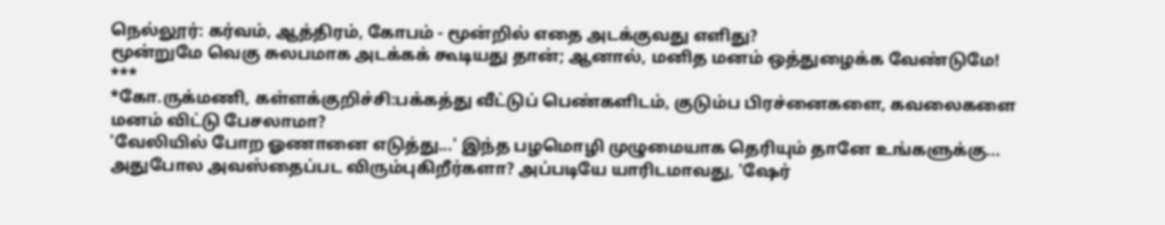நெல்லூர்: கர்வம், ஆத்திரம், கோபம் - மூன்றில் எதை அடக்குவது எளிது?
மூன்றுமே வெகு சுலபமாக அடக்கக் கூடியது தான்; ஆனால், மனித மனம் ஒத்துழைக்க வேண்டுமே!
***
*கோ.ருக்மணி, கள்ளக்குறிச்சி:பக்கத்து வீட்டுப் பெண்களிடம், குடும்ப பிரச்னைகளை, கவலைகளை மனம் விட்டு பேசலாமா?
'வேலியில் போற ஓணானை எடுத்து...' இந்த பழமொழி முழுமையாக தெரியும் தானே உங்களுக்கு... அதுபோல அவஸ்தைப்பட விரும்புகிறீர்களா? அப்படியே யாரிடமாவது, 'ஷேர்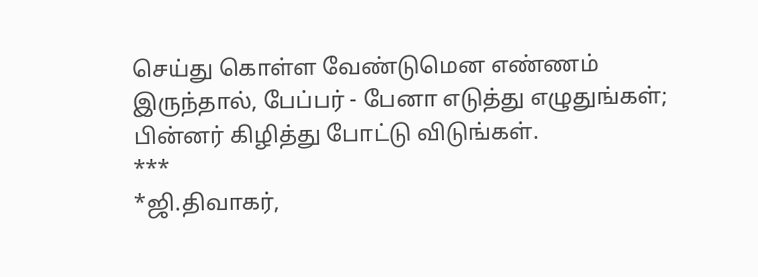செய்து கொள்ள வேண்டுமென எண்ணம் இருந்தால், பேப்பர் - பேனா எடுத்து எழுதுங்கள்; பின்னர் கிழித்து போட்டு விடுங்கள்.
***
*ஜி.திவாகர்,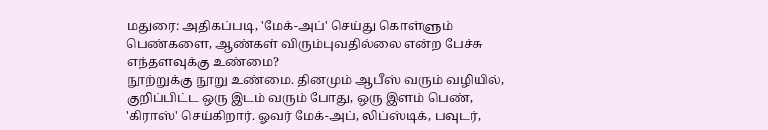மதுரை: அதிகப்படி, 'மேக்-அப்' செய்து கொள்ளும் பெண்களை, ஆண்கள் விரும்புவதில்லை என்ற பேச்சு எந்தளவுக்கு உண்மை?
நூற்றுக்கு நூறு உண்மை. தினமும் ஆபீஸ் வரும் வழியில், குறிப்பிட்ட ஒரு இடம் வரும் போது, ஒரு இளம் பெண், 'கிராஸ்' செய்கிறார். ஓவர் மேக்-அப், லிப்ஸ்டிக், பவுடர்,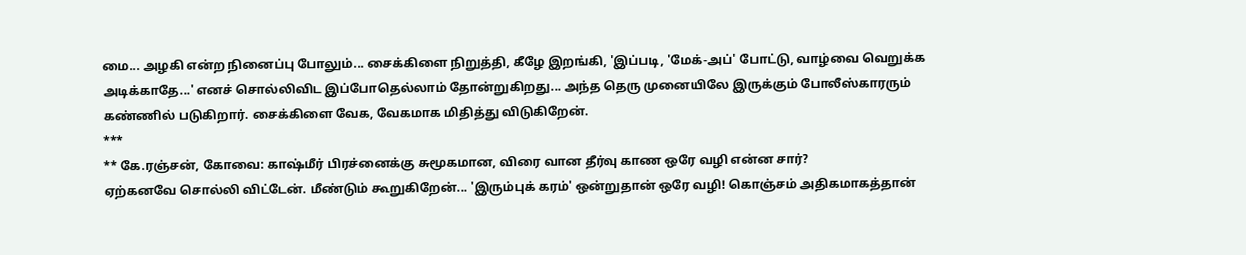மை... அழகி என்ற நினைப்பு போலும்... சைக்கிளை நிறுத்தி, கீழே இறங்கி, 'இப்படி, 'மேக்-அப்' போட்டு, வாழ்வை வெறுக்க அடிக்காதே...' எனச் சொல்லிவிட இப்போதெல்லாம் தோன்றுகிறது... அந்த தெரு முனையிலே இருக்கும் போலீஸ்காரரும் கண்ணில் படுகிறார். சைக்கிளை வேக, வேகமாக மிதித்து விடுகிறேன்.
***
** கே.ரஞ்சன், கோவை: காஷ்மீர் பிரச்னைக்கு சுமூகமான, விரை வான தீர்வு காண ஒரே வழி என்ன சார்?
ஏற்கனவே சொல்லி விட்டேன். மீண்டும் கூறுகிறேன்... 'இரும்புக் கரம்' ஒன்றுதான் ஒரே வழி! கொஞ்சம் அதிகமாகத்தான்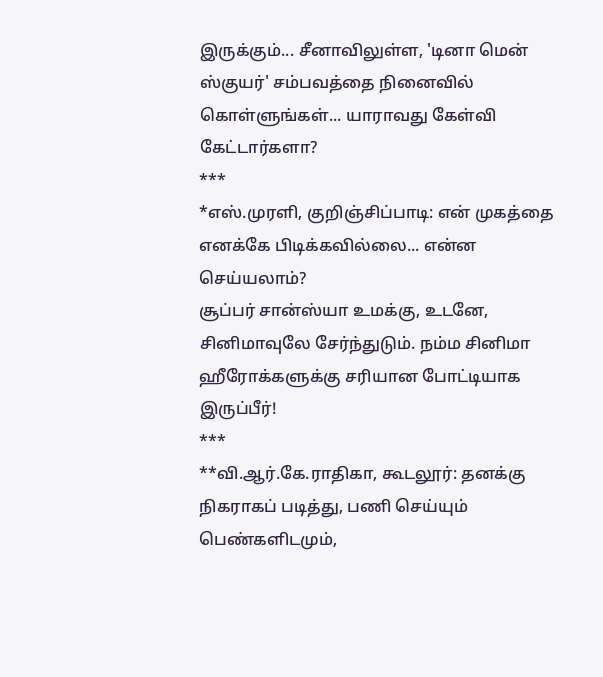இருக்கும்... சீனாவிலுள்ள, 'டினா மென் ஸ்குயர்' சம்பவத்தை நினைவில் கொள்ளுங்கள்... யாராவது கேள்வி கேட்டார்களா?
***
*எஸ்.முரளி, குறிஞ்சிப்பாடி: என் முகத்தை எனக்கே பிடிக்கவில்லை... என்ன செய்யலாம்?
சூப்பர் சான்ஸ்யா உமக்கு, உடனே, சினிமாவுலே சேர்ந்துடும். நம்ம சினிமா ஹீரோக்களுக்கு சரியான போட்டியாக இருப்பீர்!
***
**வி.ஆர்.கே.ராதிகா, கூடலூர்: தனக்கு நிகராகப் படித்து, பணி செய்யும் பெண்களிடமும்,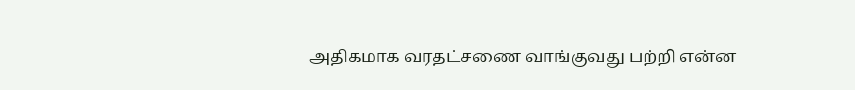அதிகமாக வரதட்சணை வாங்குவது பற்றி என்ன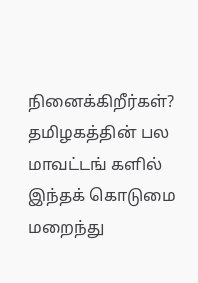நினைக்கிறீர்கள்?
தமிழகத்தின் பல மாவட்டங் களில் இந்தக் கொடுமை மறைந்து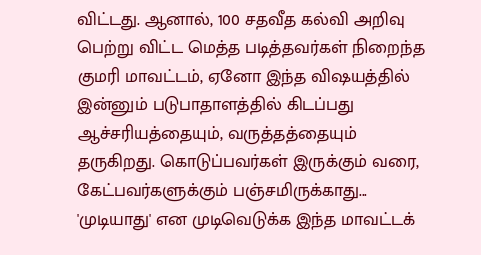விட்டது. ஆனால், 100 சதவீத கல்வி அறிவு பெற்று விட்ட மெத்த படித்தவர்கள் நிறைந்த குமரி மாவட்டம், ஏனோ இந்த விஷயத்தில் இன்னும் படுபாதாளத்தில் கிடப்பது ஆச்சரியத்தையும், வருத்தத்தையும் தருகிறது. கொடுப்பவர்கள் இருக்கும் வரை, கேட்பவர்களுக்கும் பஞ்சமிருக்காது... 'முடியாது' என முடிவெடுக்க இந்த மாவட்டக்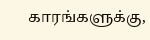காரங்களுக்கு,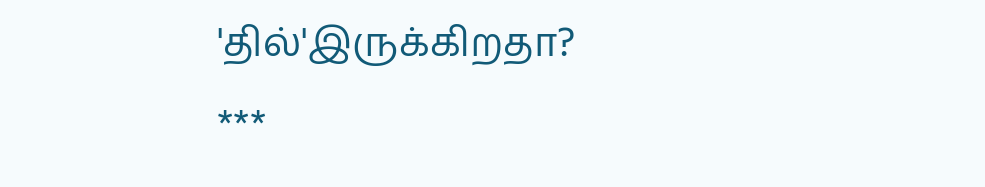'தில்'இருக்கிறதா?
***